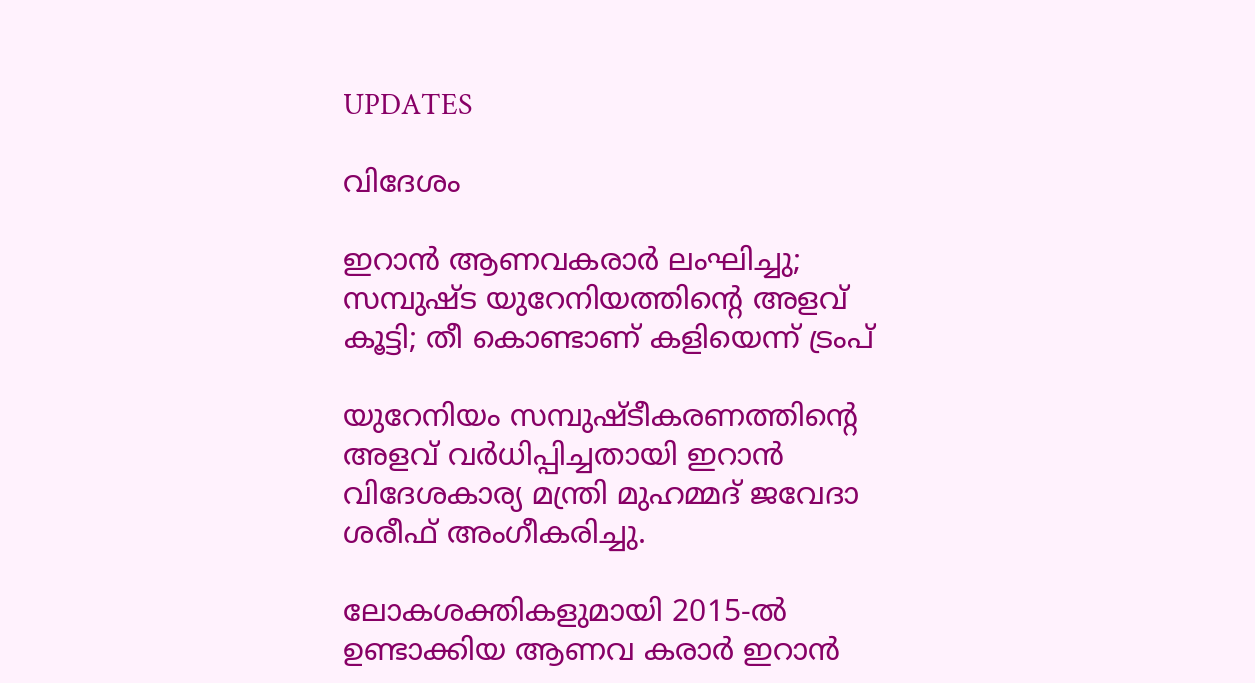UPDATES

വിദേശം

ഇറാൻ ആണവകരാർ ലംഘിച്ചു; സമ്പുഷ്ട യുറേനിയത്തിന്റെ അളവ് കൂട്ടി; തീ കൊണ്ടാണ് കളിയെന്ന് ട്രംപ്

യുറേനിയം സമ്പുഷ്ടീകരണത്തിന്റെ അളവ് വര്‍ധിപ്പിച്ചതായി ഇറാന്‍ വിദേശകാര്യ മന്ത്രി മുഹമ്മദ് ജവേദാ ശരീഫ് അംഗീകരിച്ചു.

ലോകശക്തികളുമായി 2015-ല്‍ ഉണ്ടാക്കിയ ആണവ കരാര്‍ ഇറാന്‍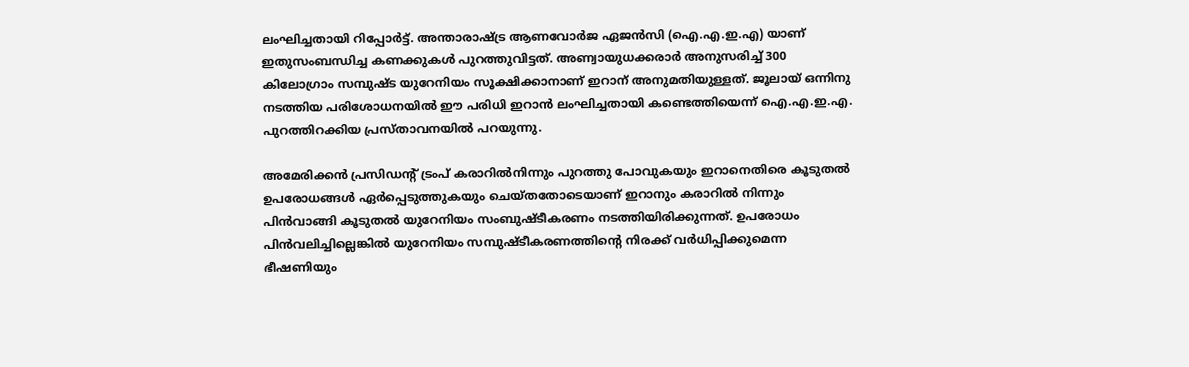ലംഘിച്ചതായി റിപ്പോര്‍ട്ട്. അന്താരാഷ്ട്ര ആണവോർജ ഏജൻസി (ഐ.എ.ഇ.എ) യാണ് ഇതുസംബന്ധിച്ച കണക്കുകൾ പുറത്തുവിട്ടത്. അണ്വായുധക്കരാർ അനുസരിച്ച് 300 കിലോഗ്രാം സമ്പുഷ്ട യുറേനിയം സൂക്ഷിക്കാനാണ് ഇറാന് അനുമതിയുള്ളത്. ജൂലായ് ഒന്നിനു നടത്തിയ പരിശോധനയിൽ ഈ പരിധി ഇറാൻ ലംഘിച്ചതായി കണ്ടെത്തിയെന്ന് ഐ.എ.ഇ.എ. പുറത്തിറക്കിയ പ്രസ്താവനയിൽ പറയുന്നു.

അമേരിക്കന്‍ പ്രസിഡന്റ് ട്രംപ് കരാറില്‍നിന്നും പുറത്തു പോവുകയും ഇറാനെതിരെ കൂടുതല്‍ ഉപരോധങ്ങള്‍ ഏര്‍പ്പെടുത്തുകയും ചെയ്തതോടെയാണ് ഇറാനും കരാറില്‍ നിന്നും പിന്‍വാങ്ങി കൂടുതല്‍ യുറേനിയം സംബുഷ്ടീകരണം നടത്തിയിരിക്കുന്നത്. ഉപരോധം പിൻവലിച്ചില്ലെങ്കിൽ യുറേനിയം സമ്പുഷ്ടീകരണത്തിന്റെ നിരക്ക് വർധിപ്പിക്കുമെന്ന ഭീഷണിയും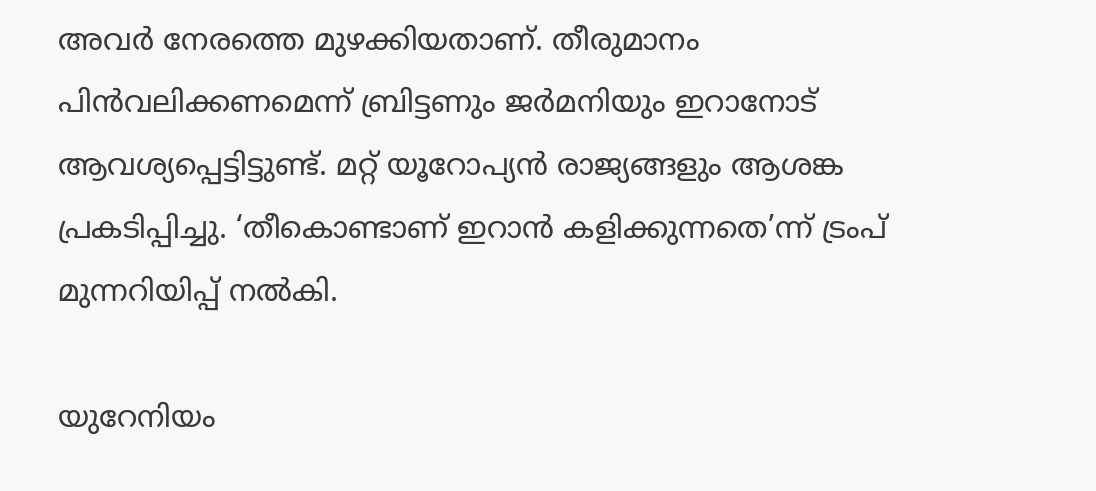അവര്‍ നേരത്തെ മുഴക്കിയതാണ്. തീരുമാനം പിന്‍വലിക്കണമെന്ന് ബ്രിട്ടണും ജര്‍മനിയും ഇറാനോട് ആവശ്യപ്പെട്ടിട്ടുണ്ട്. മറ്റ് യൂറോപ്യന്‍ രാജ്യങ്ങളും ആശങ്ക പ്രകടിപ്പിച്ചു. ‘തീകൊണ്ടാണ് ഇറാന്‍ കളിക്കുന്നതെ’ന്ന് ട്രംപ് മുന്നറിയിപ്പ് നൽകി.

യുറേനിയം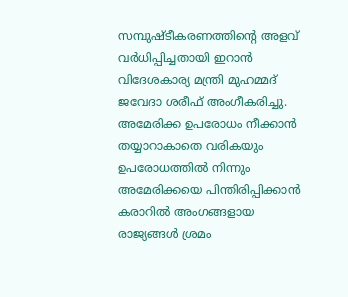സമ്പുഷ്ടീകരണത്തിന്റെ അളവ് വര്‍ധിപ്പിച്ചതായി ഇറാന്‍ വിദേശകാര്യ മന്ത്രി മുഹമ്മദ് ജവേദാ ശരീഫ് അംഗീകരിച്ചു. അമേരിക്ക ഉപരോധം നീക്കാന്‍ തയ്യാറാകാതെ വരികയും ഉപരോധത്തില്‍ നിന്നും അമേരിക്കയെ പിന്തിരിപ്പിക്കാന്‍ കരാറില്‍ അംഗങ്ങളായ രാജ്യങ്ങൾ ശ്രമം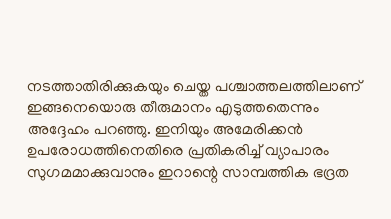നടത്താതിരിക്കുകയും ചെയ്ത പശ്ചാത്തലത്തിലാണ് ഇങ്ങനെയൊരു തീരുമാനം എടുത്തതെന്നും അദ്ദേഹം പറഞ്ഞു. ഇനിയും അമേരിക്കന്‍ ഉപരോധത്തിനെതിരെ പ്രതികരിച്ച് വ്യാപാരം സുഗമമാക്കുവാനും ഇറാന്റെ സാമ്പത്തിക ഭദ്രത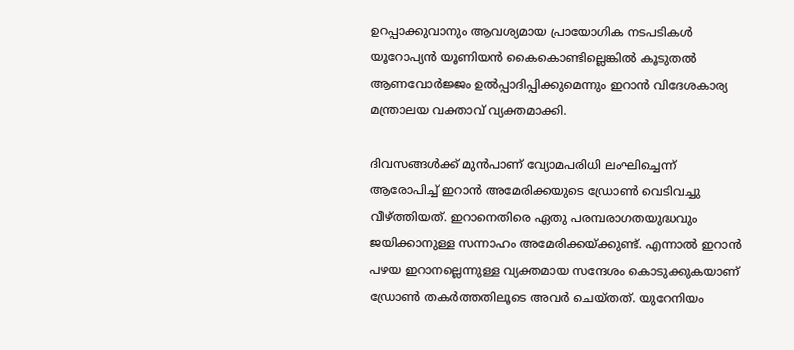ഉറപ്പാക്കുവാനും ആവശ്യമായ പ്രായോഗിക നടപടികള്‍ യൂറോപ്യന്‍ യൂണിയന്‍ കൈകൊണ്ടില്ലെങ്കില്‍ കൂടുതല്‍ ആണവോര്‍ജ്ജം ഉല്‍പ്പാദിപ്പിക്കുമെന്നും ഇറാൻ വിദേശകാര്യ മന്ത്രാലയ വക്താവ് വ്യക്തമാക്കി.

ദിവസങ്ങൾക്ക് മുൻപാണ് വ്യോമപരിധി ലംഘിച്ചെന്ന് ആരോപിച്ച് ഇറാൻ അമേരിക്കയുടെ ഡ്രോൺ വെടിവച്ചു വീഴ്ത്തിയത്. ഇറാനെതിരെ ഏതു പരമ്പരാഗതയുദ്ധവും ജയിക്കാനുള്ള സന്നാഹം അമേരിക്കയ്ക്കുണ്ട്. എന്നാല്‍ ഇറാന്‍ പഴയ ഇറാനല്ലെന്നുള്ള വ്യക്തമായ സന്ദേശം കൊടുക്കുകയാണ് ഡ്രോൺ തകർത്തതിലൂടെ അവര്‍ ചെയ്തത്. യുറേനിയം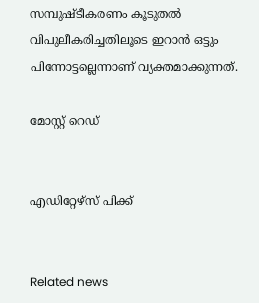സമ്പുഷ്ടീകരണം കൂടുതല്‍ വിപുലീകരിച്ചതിലൂടെ ഇറാന്‍ ഒട്ടും പിന്നോട്ടല്ലെന്നാണ് വ്യക്തമാക്കുന്നത്.

മോസ്റ്റ് റെഡ്


എഡിറ്റേഴ്സ് പിക്ക്


Related news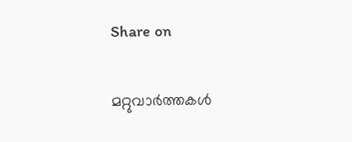Share on

മറ്റുവാര്‍ത്തകള്‍